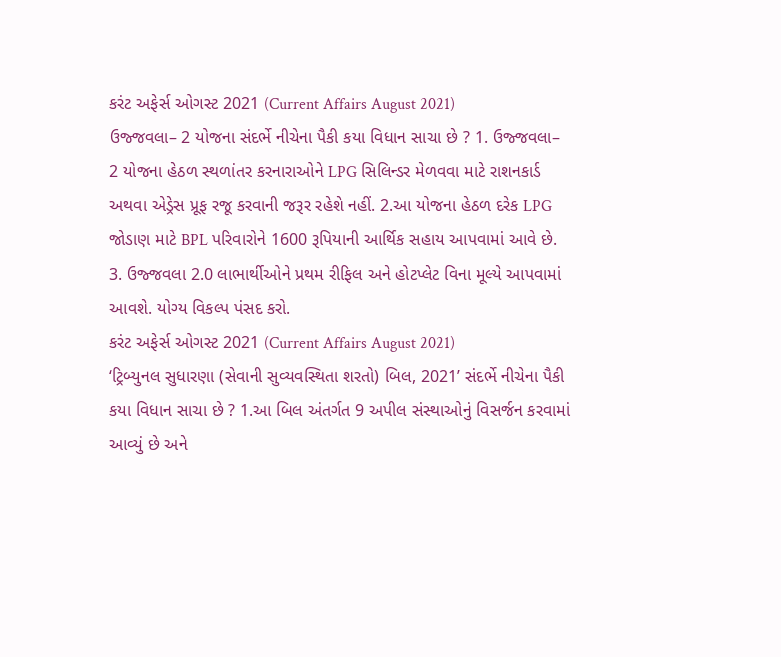કરંટ અફેર્સ ઓગસ્ટ 2021 (Current Affairs August 2021)
ઉજ્જવલા– 2 યોજના સંદર્ભે નીચેના પૈકી કયા વિધાન સાચા છે ? 1. ઉજ્જવલા– 2 યોજના હેઠળ સ્થળાંતર કરનારાઓને LPG સિલિન્ડર મેળવવા માટે રાશનકાર્ડ અથવા એડ્રેસ પ્રૂફ રજૂ કરવાની જરૂર રહેશે નહીં. 2.આ યોજના હેઠળ દરેક LPG જોડાણ માટે BPL પરિવારોને 1600 રૂપિયાની આર્થિક સહાય આપવામાં આવે છે. 3. ઉજ્જવલા 2.0 લાભાર્થીઓને પ્રથમ રીફિલ અને હોટપ્લેટ વિના મૂલ્યે આપવામાં આવશે. યોગ્ય વિકલ્પ પંસદ કરો.
કરંટ અફેર્સ ઓગસ્ટ 2021 (Current Affairs August 2021)
‘ટ્રિબ્યુનલ સુધારણા (સેવાની સુવ્યવસ્થિતા શરતો) બિલ, 2021’ સંદર્ભે નીચેના પૈકી કયા વિધાન સાચા છે ? 1.આ બિલ અંતર્ગત 9 અપીલ સંસ્થાઓનું વિસર્જન કરવામાં આવ્યું છે અને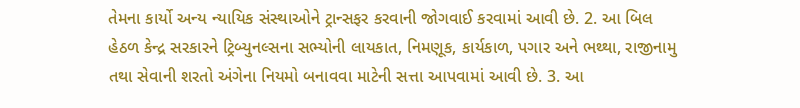તેમના કાર્યો અન્ય ન્યાયિક સંસ્થાઓને ટ્રાન્સફર કરવાની જોગવાઈ કરવામાં આવી છે. 2. આ બિલ હેઠળ કેન્દ્ર સરકારને ટ્રિબ્યુનલ્સના સભ્યોની લાયકાત, નિમણૂક, કાર્યકાળ, પગાર અને ભથ્થા, રાજીનામુ તથા સેવાની શરતો અંગેના નિયમો બનાવવા માટેની સત્તા આપવામાં આવી છે. 3. આ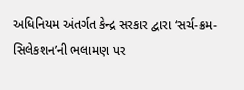અધિનિયમ અંતર્ગત કેન્દ્ર સરકાર દ્વારા ‘સર્ચ-ક્રમ-સિલેકશન’ની ભલામણ પર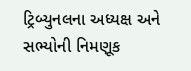ટ્રિબ્યુનલના અધ્યક્ષ અને સભ્યોની નિમણૂક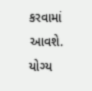કરવામાં આવશે. યોગ્ય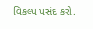વિકલ્પ પસંદ કરો.